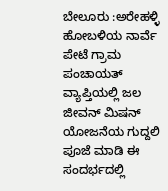ಬೇಲೂರು :ಅರೇಹಳ್ಳಿ ಹೋಬಳಿಯ ನಾರ್ವೆ ಪೇಟೆ ಗ್ರಾಮ ಪಂಚಾಯತ್ ವ್ಯಾಪ್ತಿಯಲ್ಲಿ ಜಲ ಜೀವನ್ ಮಿಷನ್ ಯೋಜನೆಯ ಗುದ್ದಲಿ ಪೂಜೆ ಮಾಡಿ ಈ ಸಂದರ್ಭದಲ್ಲಿ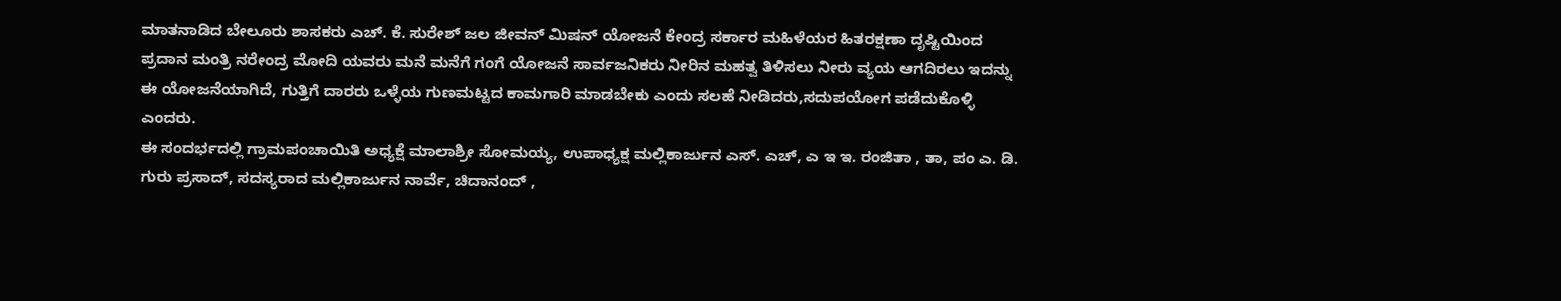ಮಾತನಾಡಿದ ಬೇಲೂರು ಶಾಸಕರು ಎಚ್. ಕೆ. ಸುರೇಶ್ ಜಲ ಜೀವನ್ ಮಿಷನ್ ಯೋಜನೆ ಕೇಂದ್ರ ಸರ್ಕಾರ ಮಹಿಳೆಯರ ಹಿತರಕ್ಷಣಾ ದೃಷ್ಟಿಯಿಂದ ಪ್ರದಾನ ಮಂತ್ರಿ ನರೇಂದ್ರ ಮೋದಿ ಯವರು ಮನೆ ಮನೆಗೆ ಗಂಗೆ ಯೋಜನೆ ಸಾರ್ವಜನಿಕರು ನೀರಿನ ಮಹತ್ವ ತಿಳಿಸಲು ನೀರು ವ್ಯಯ ಆಗದಿರಲು ಇದನ್ನು ಈ ಯೋಜನೆಯಾಗಿದೆ, ಗುತ್ತಿಗೆ ದಾರರು ಒಳ್ಳೆಯ ಗುಣಮಟ್ಟದ ಕಾಮಗಾರಿ ಮಾಡಬೇಕು ಎಂದು ಸಲಹೆ ನೀಡಿದರು,ಸದುಪಯೋಗ ಪಡೆದುಕೊಳ್ಳಿ ಎಂದರು.
ಈ ಸಂದರ್ಭದಲ್ಲಿ ಗ್ರಾಮಪಂಚಾಯಿತಿ ಅಧ್ಯಕ್ಷೆ ಮಾಲಾಶ್ರೀ ಸೋಮಯ್ಯ, ಉಪಾಧ್ಯಕ್ಷ ಮಲ್ಲಿಕಾರ್ಜುನ ಎಸ್. ಎಚ್, ಎ ಇ ಇ. ರಂಜಿತಾ , ತಾ, ಪಂ ಎ. ಡಿ. ಗುರು ಪ್ರಸಾದ್, ಸದಸ್ಯರಾದ ಮಲ್ಲಿಕಾರ್ಜುನ ನಾರ್ವೆ, ಚಿದಾನಂದ್ ,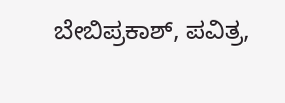ಬೇಬಿಪ್ರಕಾಶ್, ಪವಿತ್ರ,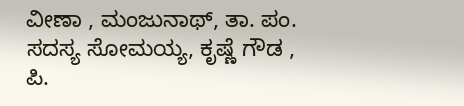ವೀಣಾ , ಮಂಜುನಾಥ್, ತಾ. ಪಂ. ಸದಸ್ಯ ಸೋಮಯ್ಯ, ಕೃಷ್ಣೆ ಗೌಡ , ಪಿ.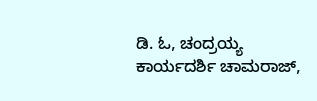ಡಿ. ಓ, ಚಂದ್ರಯ್ಯ ಕಾರ್ಯದರ್ಶಿ ಚಾಮರಾಜ್,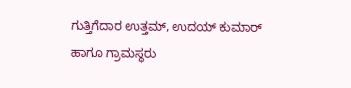ಗುತ್ತಿಗೆದಾರ ಉತ್ತಮ್, ಉದಯ್ ಕುಮಾರ್ ಹಾಗೂ ಗ್ರಾಮಸ್ಥರು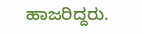ಹಾಜರಿದ್ದರು.